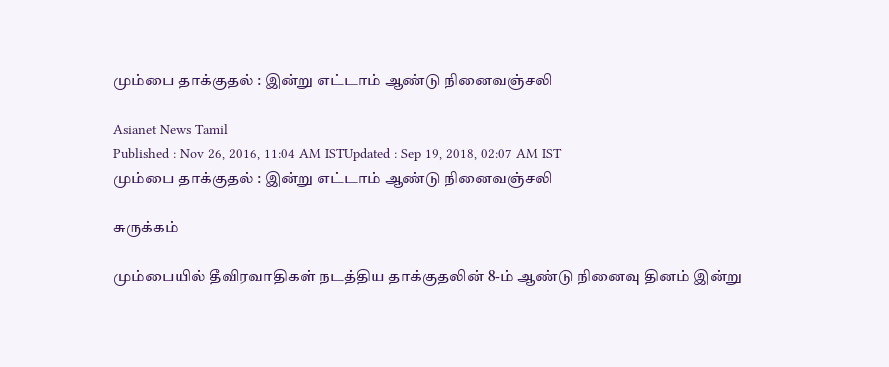மும்பை தாக்குதல் : இன்று எட்டாம் ஆண்டு நினைவஞ்சலி

Asianet News Tamil
Published : Nov 26, 2016, 11:04 AM ISTUpdated : Sep 19, 2018, 02:07 AM IST
மும்பை தாக்குதல் : இன்று எட்டாம் ஆண்டு நினைவஞ்சலி

சுருக்கம்

மும்பையில் தீவிரவாதிகள் நடத்திய தாக்குதலின் 8-ம் ஆண்டு நினைவு தினம் இன்று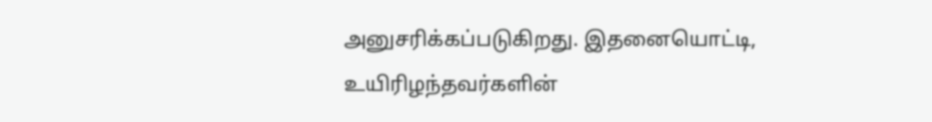அனுசரிக்‍கப்படுகிறது. இதனையொட்டி, உயிரிழந்தவர்களின்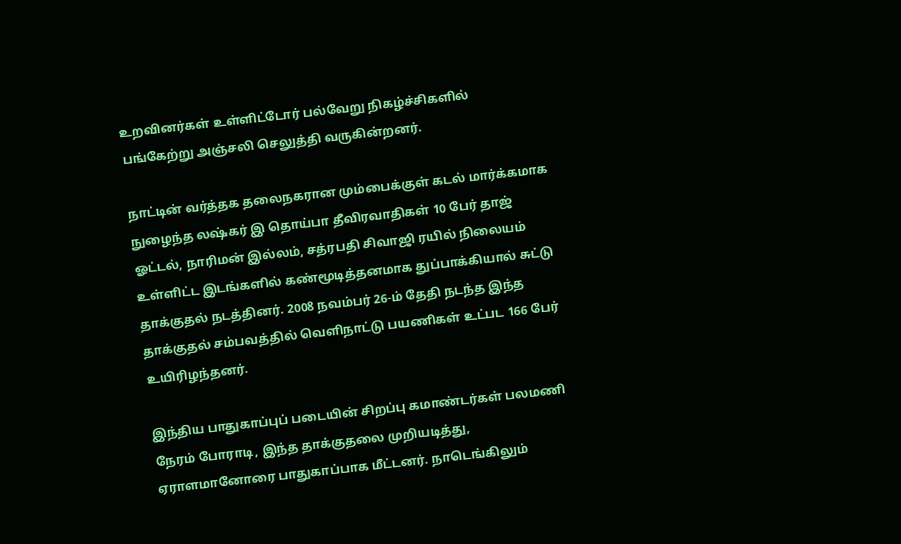உறவினர்கள் உள்ளிட்டோர் பல்வேறு நிகழ்ச்சிகளில் பங்கேற்று அஞ்சலி செலுத்தி வருகின்றனர்.

நாட்டின் வர்த்தக தலைநகரான மும்பைக்குள் கடல் மார்க்கமாக நுழைந்த லஷ்கர் இ தொய்பா தீவிரவாதிகள் 10 பேர் தாஜ் ஓட்டல், நாரிமன் இல்லம், சத்ரபதி சிவாஜி ரயில் நிலையம் உள்ளிட்ட இடங்களில் கண்மூடித்தனமாக துப்பாக்கியால் சுட்டு தாக்குதல் நடத்தினர். 2008 நவம்பர் 26-ம் தேதி நடந்த இந்த தாக்குதல் சம்பவத்தில் வெளிநாட்டு பயணிகள் உட்பட 166 பேர் உயிரிழந்தனர்.

இந்திய பாதுகாப்புப் படையின் சிறப்பு கமாண்டர்கள் பலமணி நேரம் போராடி, இந்த தாக்குதலை முறியடித்து, ஏராளமானோரை பாதுகாப்பாக மீட்டனர். நாடெங்கிலும்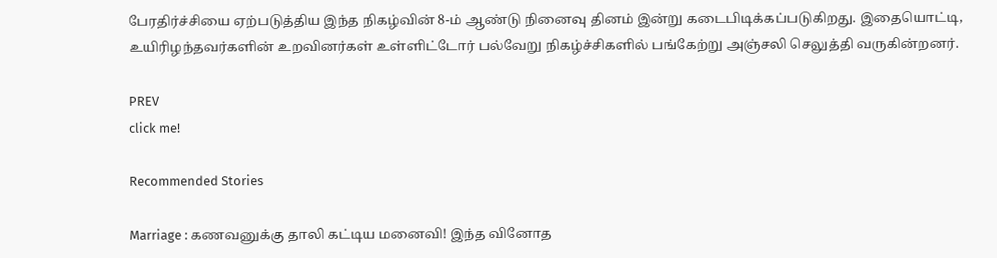பேரதிர்ச்சியை ஏற்படுத்திய இந்த நிகழ்வின் 8-ம் ஆண்டு நினைவு தினம் இன்று கடைபிடிக்கப்படுகிறது. இதையொட்டி, உயிரிழந்தவர்களின் உறவினர்கள் உள்ளிட்டோர் பல்வேறு நிகழ்ச்சிகளில் பங்கேற்று அஞ்சலி செலுத்தி வருகின்றனர்.

PREV
click me!

Recommended Stories

Marriage : கணவனுக்கு தாலி கட்டிய மனைவி! இந்த வினோத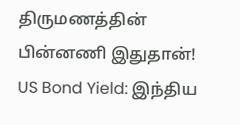திருமணத்தின் பின்னணி இதுதான்!
US Bond Yield: இந்திய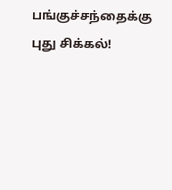பங்குச்சந்தைக்கு புது சிக்கல்!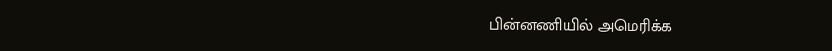பின்னணியில் அமெரிக்க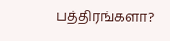பத்திரங்களா?